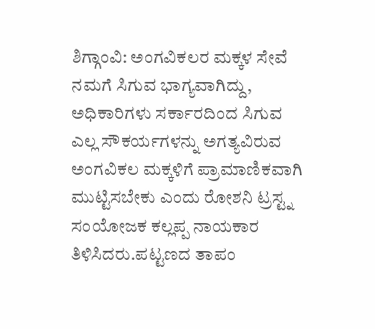ಶಿಗ್ಗಾಂವಿ: ಅಂಗವಿಕಲರ ಮಕ್ಕಳ ಸೇವೆ ನಮಗೆ ಸಿಗುವ ಭಾಗ್ಯವಾಗಿದ್ದು, ಅಧಿಕಾರಿಗಳು ಸರ್ಕಾರದಿಂದ ಸಿಗುವ ಎಲ್ಲ ಸೌಕರ್ಯಗಳನ್ನು ಅಗತ್ಯವಿರುವ ಅಂಗವಿಕಲ ಮಕ್ಕಳಿಗೆ ಪ್ರಾಮಾಣಿಕವಾಗಿ ಮುಟ್ಟಿಸಬೇಕು ಎಂದು ರೋಶನಿ ಟ್ರಸ್ಟ್ನ ಸಂಯೋಜಕ ಕಲ್ಲಪ್ಪ ನಾಯಕಾರ ತಿಳಿಸಿದರು.ಪಟ್ಟಣದ ತಾಪಂ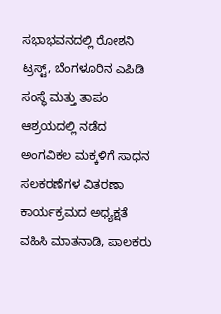ಸಭಾಭವನದಲ್ಲಿ ರೋಶನಿ ಟ್ರಸ್ಟ್, ಬೆಂಗಳೂರಿನ ಎಪಿಡಿ ಸಂಸ್ಥೆ ಮತ್ತು ತಾಪಂ ಆಶ್ರಯದಲ್ಲಿ ನಡೆದ ಅಂಗವಿಕಲ ಮಕ್ಕಳಿಗೆ ಸಾಧನ ಸಲಕರಣೆಗಳ ವಿತರಣಾ ಕಾರ್ಯಕ್ರಮದ ಅಧ್ಯಕ್ಷತೆ ವಹಿಸಿ ಮಾತನಾಡಿ, ಪಾಲಕರು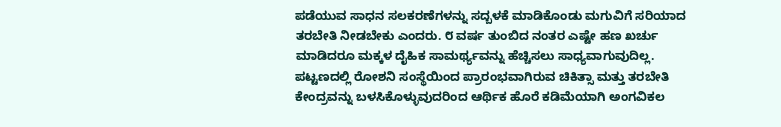ಪಡೆಯುವ ಸಾಧನ ಸಲಕರಣೆಗಳನ್ನು ಸದ್ಬಳಕೆ ಮಾಡಿಕೊಂಡು ಮಗುವಿಗೆ ಸರಿಯಾದ ತರಬೇತಿ ನೀಡಬೇಕು ಎಂದರು. ೮ ವರ್ಷ ತುಂಬಿದ ನಂತರ ಎಷ್ಟೇ ಹಣ ಖರ್ಚು ಮಾಡಿದರೂ ಮಕ್ಕಳ ದೈಹಿಕ ಸಾಮರ್ಥ್ಯವನ್ನು ಹೆಚ್ಚಿಸಲು ಸಾಧ್ಯವಾಗುವುದಿಲ್ಲ. ಪಟ್ಟಣದಲ್ಲಿ ರೋಶನಿ ಸಂಸ್ಥೆಯಿಂದ ಪ್ರಾರಂಭವಾಗಿರುವ ಚಿಕಿತ್ಸಾ ಮತ್ತು ತರಬೇತಿ ಕೇಂದ್ರವನ್ನು ಬಳಸಿಕೊಳ್ಳುವುದರಿಂದ ಆರ್ಥಿಕ ಹೊರೆ ಕಡಿಮೆಯಾಗಿ ಅಂಗವಿಕಲ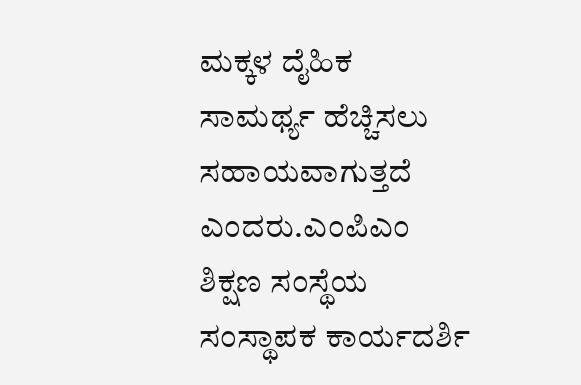ಮಕ್ಕಳ ದೈಹಿಕ ಸಾಮರ್ಥ್ಯ ಹೆಚ್ಚಿಸಲು ಸಹಾಯವಾಗುತ್ತದೆ ಎಂದರು.ಎಂಪಿಎಂ ಶಿಕ್ಷಣ ಸಂಸ್ಥೆಯ ಸಂಸ್ಥಾಪಕ ಕಾರ್ಯದರ್ಶಿ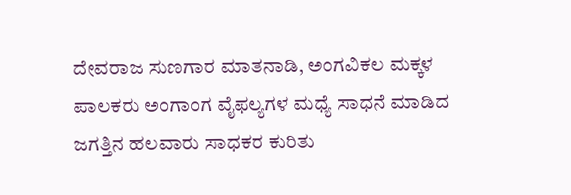ದೇವರಾಜ ಸುಣಗಾರ ಮಾತನಾಡಿ, ಅಂಗವಿಕಲ ಮಕ್ಕಳ ಪಾಲಕರು ಅಂಗಾಂಗ ವೈಫಲ್ಯಗಳ ಮಧ್ಯೆ ಸಾಧನೆ ಮಾಡಿದ ಜಗತ್ತಿನ ಹಲವಾರು ಸಾಧಕರ ಕುರಿತು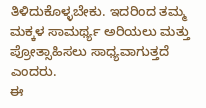ತಿಳಿದುಕೊಳ್ಳಬೇಕು. ಇದರಿಂದ ತಮ್ಮ ಮಕ್ಕಳ ಸಾಮರ್ಥ್ಯ ಅರಿಯಲು ಮತ್ತು ಪ್ರೋತ್ಸಾಹಿಸಲು ಸಾಧ್ಯವಾಗುತ್ತದೆ ಎಂದರು.
ಈ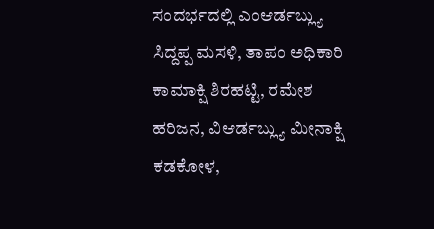ಸಂದರ್ಭದಲ್ಲಿ ಎಂಆರ್ಡಬ್ಲ್ಯು ಸಿದ್ದಪ್ಪ ಮಸಳಿ, ತಾಪಂ ಅಧಿಕಾರಿ ಕಾಮಾಕ್ಷಿ ಶಿರಹಟ್ಟಿ, ರಮೇಶ ಹರಿಜನ, ವಿಆರ್ಡಬ್ಲ್ಯು ಮೀನಾಕ್ಷಿ ಕಡಕೋಳ,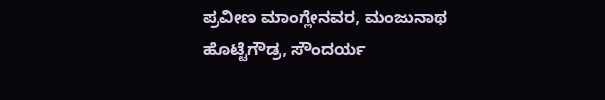ಪ್ರವೀಣ ಮಾಂಗ್ಲೇನವರ, ಮಂಜುನಾಥ ಹೊಟ್ಟೆಗೌಡ್ರ, ಸೌಂದರ್ಯ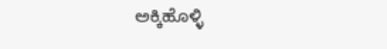ಅಕ್ಕಿಹೊಳ್ಳಿ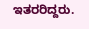ಇತರರಿದ್ದರು.